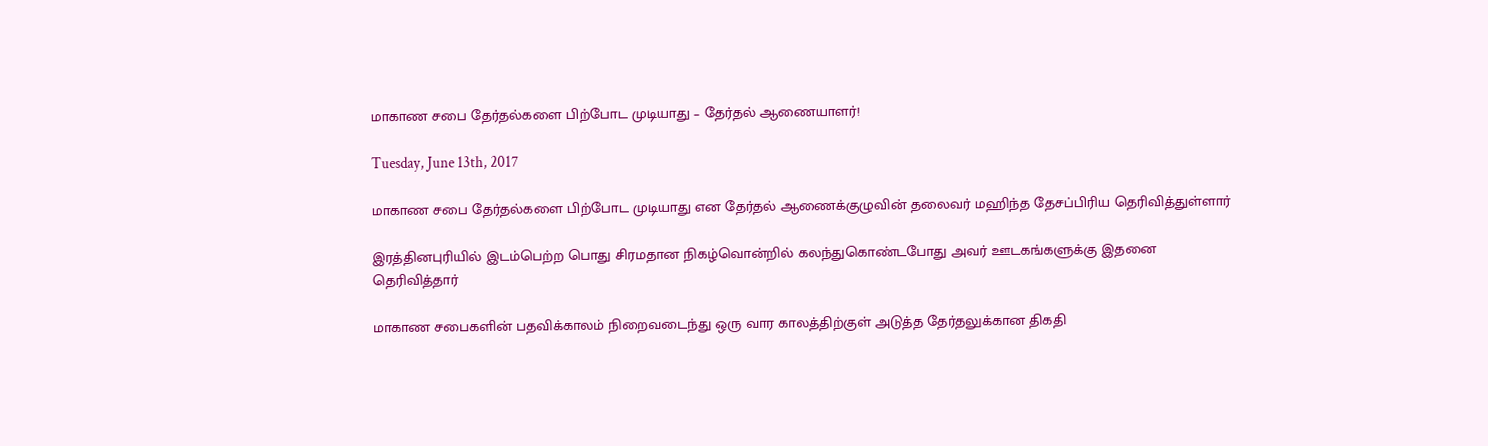மாகாண சபை தேர்தல்களை பிற்போட முடியாது – தேர்தல் ஆணையாளர்!

Tuesday, June 13th, 2017

மாகாண சபை தேர்தல்களை பிற்போட முடியாது என தேர்தல் ஆணைக்குழுவின் தலைவர் மஹிந்த தேசப்பிரிய தெரிவித்துள்ளார்

இரத்தினபுரியில் இடம்பெற்ற பொது சிரமதான நிகழ்வொன்றில் கலந்துகொண்டபோது அவர் ஊடகங்களுக்கு இதனை தெரிவித்தார்

மாகாண சபைகளின் பதவிக்காலம் நிறைவடைந்து ஒரு வார காலத்திற்குள் அடுத்த தேர்தலுக்கான திகதி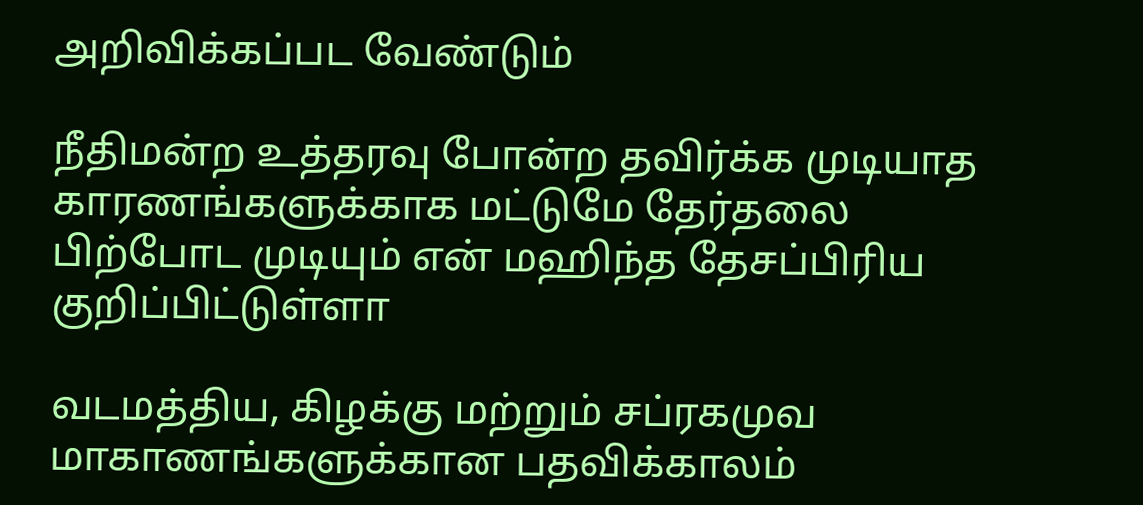அறிவிக்கப்பட வேண்டும்

நீதிமன்ற உத்தரவு போன்ற தவிர்க்க முடியாத காரணங்களுக்காக மட்டுமே தேர்தலை பிற்போட முடியும் என் மஹிந்த தேசப்பிரிய குறிப்பிட்டுள்ளா

வடமத்திய, கிழக்கு மற்றும் சப்ரகமுவ மாகாணங்களுக்கான பதவிக்காலம்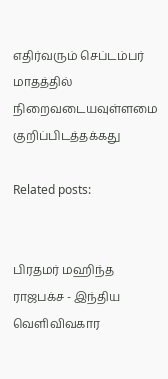எதிர்வரும் செப்டம்பர் மாதத்தில் நிறைவடையவுள்ளமை குறிப்பிடத்தக்கது

Related posts:


பிரதமர் மஹிந்த ராஜபக்ச - இந்திய வெளிவிவகார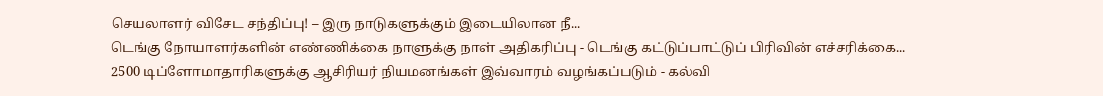செயலாளர் விசேட சந்திப்பு! – இரு நாடுகளுக்கும் இடையிலான நீ...
டெங்கு நோயாளர்களின் எண்ணிக்கை நாளுக்கு நாள் அதிகரிப்பு - டெங்கு கட்டுப்பாட்டுப் பிரிவின் எச்சரிக்கை...
2500 டிப்ளோமாதாரிகளுக்கு ஆசிரியர் நியமனங்கள் இவ்வாரம் வழங்கப்படும் - கல்வி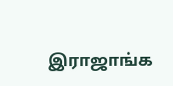இராஜாங்க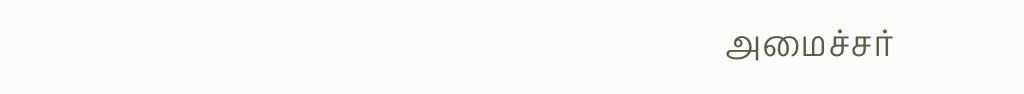அமைச்சர்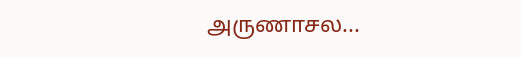அருணாசல...